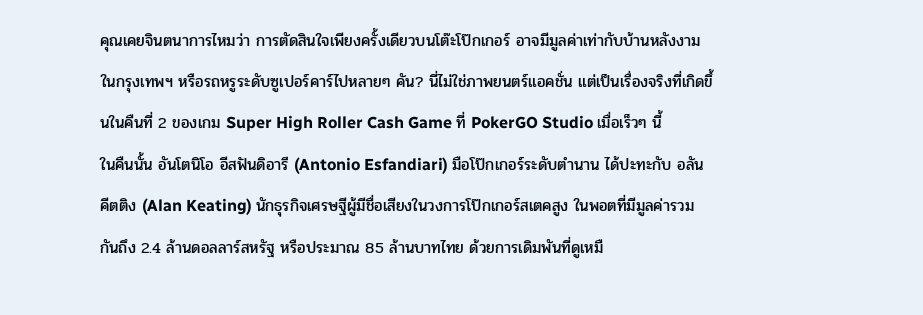คุณเคยจินตนาการไหมว่า การตัดสินใจเพียงครั้งเดียวบนโต๊ะโป๊กเกอร์ อาจมีมูลค่าเท่ากับบ้านหลังงามในกรุงเทพฯ หรือรถหรูระดับซูเปอร์คาร์ไปหลายๆ คัน? นี่ไม่ใช่ภาพยนตร์แอคชั่น แต่เป็นเรื่องจริงที่เกิดขึ้นในคืนที่ 2 ของเกม Super High Roller Cash Game ที่ PokerGO Studio เมื่อเร็วๆ นี้
ในคืนนั้น อันโตนิโอ อีสฟันดิอารี (Antonio Esfandiari) มือโป๊กเกอร์ระดับตำนาน ได้ปะทะกับ อลัน คีตติง (Alan Keating) นักธุรกิจเศรษฐีผู้มีชื่อเสียงในวงการโป๊กเกอร์สเตคสูง ในพอตที่มีมูลค่ารวมกันถึง 2.4 ล้านดอลลาร์สหรัฐ หรือประมาณ 85 ล้านบาทไทย ด้วยการเดิมพันที่ดูเหมื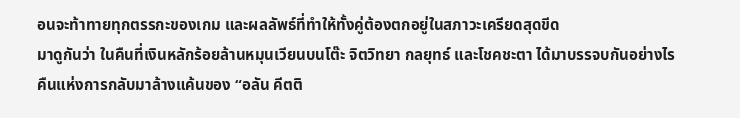อนจะท้าทายทุกตรรกะของเกม และผลลัพธ์ที่ทำให้ทั้งคู่ต้องตกอยู่ในสภาวะเครียดสุดขีด
มาดูกันว่า ในคืนที่เงินหลักร้อยล้านหมุนเวียนบนโต๊ะ จิตวิทยา กลยุทธ์ และโชคชะตา ได้มาบรรจบกันอย่างไร
คืนแห่งการกลับมาล้างแค้นของ “อลัน คีตติ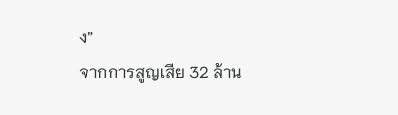ง”
จากการสูญเสีย 32 ล้าน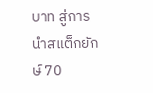บาท สู่การนำสแต็กยักษ์ 70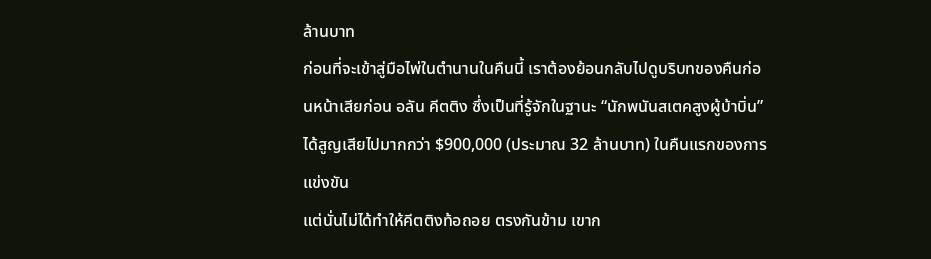ล้านบาท
ก่อนที่จะเข้าสู่มือไพ่ในตำนานในคืนนี้ เราต้องย้อนกลับไปดูบริบทของคืนก่อนหน้าเสียก่อน อลัน คีตติง ซึ่งเป็นที่รู้จักในฐานะ “นักพนันสเตคสูงผู้บ้าบิ่น” ได้สูญเสียไปมากกว่า $900,000 (ประมาณ 32 ล้านบาท) ในคืนแรกของการแข่งขัน
แต่นั่นไม่ได้ทำให้คีตติงท้อถอย ตรงกันข้าม เขาก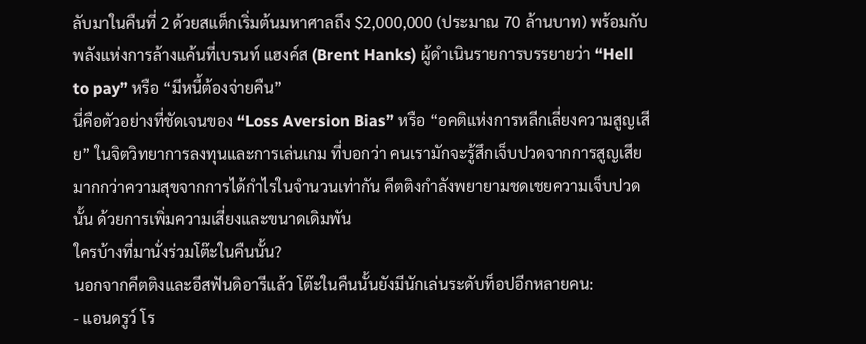ลับมาในคืนที่ 2 ด้วยสแต็กเริ่มต้นมหาศาลถึง $2,000,000 (ประมาณ 70 ล้านบาท) พร้อมกับพลังแห่งการล้างแค้นที่เบรนท์ แฮงค์ส (Brent Hanks) ผู้ดำเนินรายการบรรยายว่า “Hell to pay” หรือ “มีหนี้ต้องจ่ายคืน”
นี่คือตัวอย่างที่ชัดเจนของ “Loss Aversion Bias” หรือ “อคติแห่งการหลีกเลี่ยงความสูญเสีย” ในจิตวิทยาการลงทุนและการเล่นเกม ที่บอกว่า คนเรามักจะรู้สึกเจ็บปวดจากการสูญเสียมากกว่าความสุขจากการได้กำไรในจำนวนเท่ากัน คีตติงกำลังพยายามชดเชยความเจ็บปวดนั้น ด้วยการเพิ่มความเสี่ยงและขนาดเดิมพัน
ใครบ้างที่มานั่งร่วมโต๊ะในคืนนั้น?
นอกจากคีตติงและอีสฟันดิอารีแล้ว โต๊ะในคืนนั้นยังมีนักเล่นระดับท็อปอีกหลายคน:
- แอนดรูว์ โร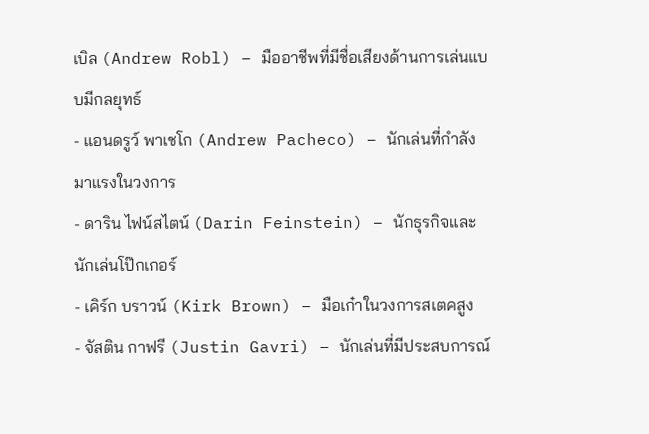เบิล (Andrew Robl) – มืออาชีพที่มีชื่อเสียงด้านการเล่นแบบมีกลยุทธ์
- แอนดรูว์ พาเชโก (Andrew Pacheco) – นักเล่นที่กำลังมาแรงในวงการ
- ดาริน ไฟน์สไตน์ (Darin Feinstein) – นักธุรกิจและนักเล่นโป๊กเกอร์
- เคิร์ก บราวน์ (Kirk Brown) – มือเก๋าในวงการสเตคสูง
- จัสติน กาฟรี (Justin Gavri) – นักเล่นที่มีประสบการณ์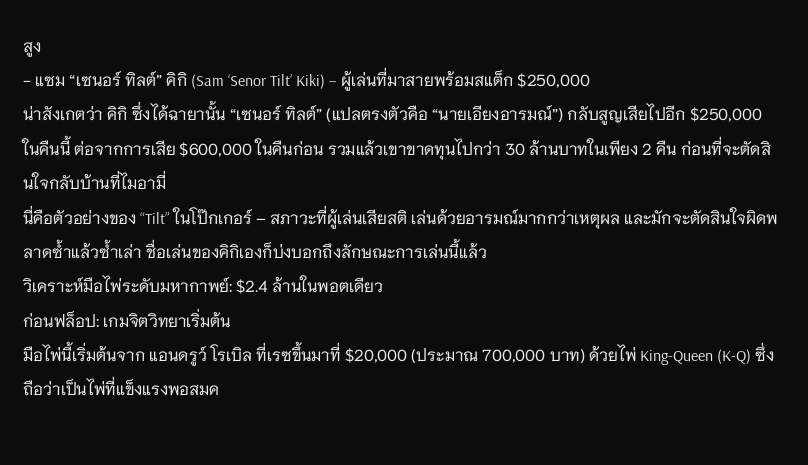สูง
- แซม “เซนอร์ ทิลต์” คิกิ (Sam ‘Senor Tilt’ Kiki) – ผู้เล่นที่มาสายพร้อมสแต็ก $250,000
น่าสังเกตว่า คิกิ ซึ่งได้ฉายานั้น “เซนอร์ ทิลต์” (แปลตรงตัวคือ “นายเอียงอารมณ์”) กลับสูญเสียไปอีก $250,000 ในคืนนี้ ต่อจากการเสีย $600,000 ในคืนก่อน รวมแล้วเขาขาดทุนไปกว่า 30 ล้านบาทในเพียง 2 คืน ก่อนที่จะตัดสินใจกลับบ้านที่ไมอามี่
นี่คือตัวอย่างของ “Tilt” ในโป๊กเกอร์ – สภาวะที่ผู้เล่นเสียสติ เล่นด้วยอารมณ์มากกว่าเหตุผล และมักจะตัดสินใจผิดพลาดซ้ำแล้วซ้ำเล่า ชื่อเล่นของคิกิเองก็บ่งบอกถึงลักษณะการเล่นนี้แล้ว
วิเคราะห์มือไพ่ระดับมหากาพย์: $2.4 ล้านในพอตเดียว
ก่อนฟล็อป: เกมจิตวิทยาเริ่มต้น
มือไพ่นี้เริ่มต้นจาก แอนดรูว์ โรเบิล ที่เรซขึ้นมาที่ $20,000 (ประมาณ 700,000 บาท) ด้วยไพ่ King-Queen (K-Q) ซึ่งถือว่าเป็นไพ่ที่แข็งแรงพอสมค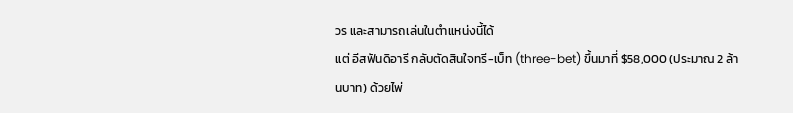วร และสามารถเล่นในตำแหน่งนี้ได้
แต่ อีสฟันดิอารี กลับตัดสินใจทรี-เบ็ท (three-bet) ขึ้นมาที่ $58,000 (ประมาณ 2 ล้านบาท) ด้วยไพ่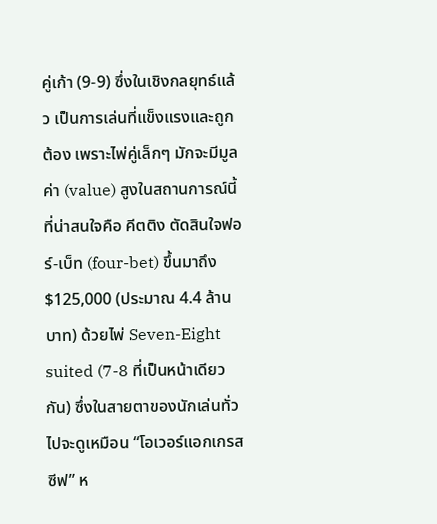คู่เก้า (9-9) ซึ่งในเชิงกลยุทธ์แล้ว เป็นการเล่นที่แข็งแรงและถูกต้อง เพราะไพ่คู่เล็กๆ มักจะมีมูลค่า (value) สูงในสถานการณ์นี้
ที่น่าสนใจคือ คีตติง ตัดสินใจฟอร์-เบ็ท (four-bet) ขึ้นมาถึง $125,000 (ประมาณ 4.4 ล้านบาท) ด้วยไพ่ Seven-Eight suited (7-8 ที่เป็นหน้าเดียวกัน) ซึ่งในสายตาของนักเล่นทั่วไปจะดูเหมือน “โอเวอร์แอกเกรสซีฟ” ห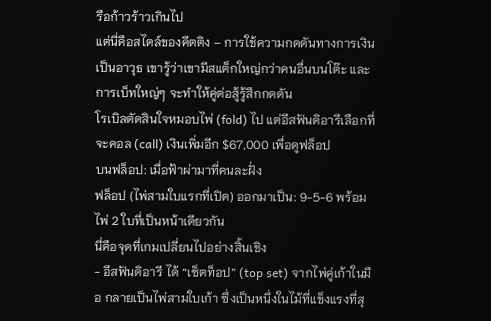รือก้าวร้าวเกินไป
แต่นี่คือสไตล์ของคีตติง – การใช้ความกดดันทางการเงินเป็นอาวุธ เขารู้ว่าเขามีสแต็กใหญ่กว่าคนอื่นบนโต๊ะ และการเบ็ทใหญ่ๆ จะทำให้คู่ต่อสู้รู้สึกกดดัน
โรเบิลตัดสินใจหมอบไพ่ (fold) ไป แต่อีสฟันดิอารีเลือกที่จะคอล (call) เงินเพิ่มอีก $67,000 เพื่อดูฟล็อป
บนฟล็อป: เมื่อฟ้าผ่ามาที่คนละฝั่ง
ฟล็อป (ไพ่สามใบแรกที่เปิด) ออกมาเป็น: 9-5-6 พร้อมไพ่ 2 ใบที่เป็นหน้าเดียวกัน
นี่คือจุดที่เกมเปลี่ยนไปอย่างสิ้นเชิง
- อีสฟันดิอารี ได้ “เซ็ตท็อป” (top set) จากไพ่คู่เก้าในมือ กลายเป็นไพ่สามใบเก้า ซึ่งเป็นหนึ่งในไม้ที่แข็งแรงที่สุ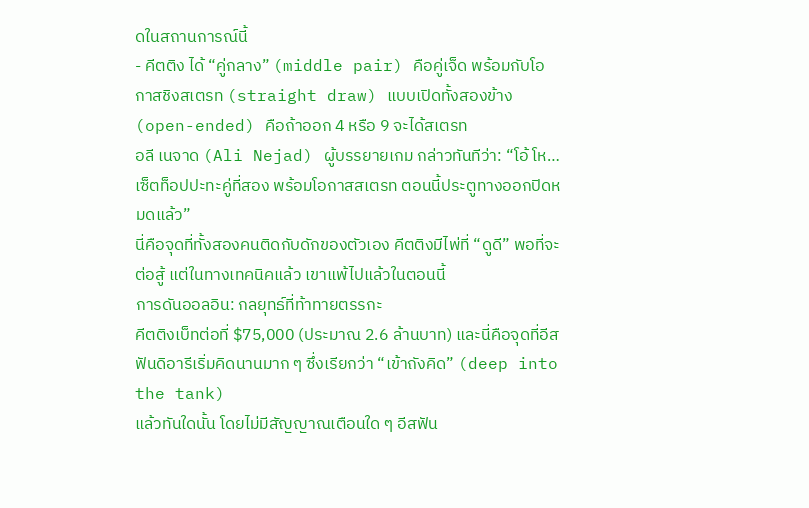ดในสถานการณ์นี้
- คีตติง ได้ “คู่กลาง” (middle pair) คือคู่เจ็ด พร้อมกับโอกาสชิงสเตรท (straight draw) แบบเปิดทั้งสองข้าง (open-ended) คือถ้าออก 4 หรือ 9 จะได้สเตรท
อลี เนจาด (Ali Nejad) ผู้บรรยายเกม กล่าวทันทีว่า: “โอ้ โห… เซ็ตท็อปปะทะคู่ที่สอง พร้อมโอกาสสเตรท ตอนนี้ประตูทางออกปิดหมดแล้ว”
นี่คือจุดที่ทั้งสองคนติดกับดักของตัวเอง คีตติงมีไพ่ที่ “ดูดี” พอที่จะต่อสู้ แต่ในทางเทคนิคแล้ว เขาแพ้ไปแล้วในตอนนี้
การดันออลอิน: กลยุทธ์ที่ท้าทายตรรกะ
คีตติงเบ็ทต่อที่ $75,000 (ประมาณ 2.6 ล้านบาท) และนี่คือจุดที่อีสฟันดิอารีเริ่มคิดนานมาก ๆ ซึ่งเรียกว่า “เข้าถังคิด” (deep into the tank)
แล้วทันใดนั้น โดยไม่มีสัญญาณเตือนใด ๆ อีสฟัน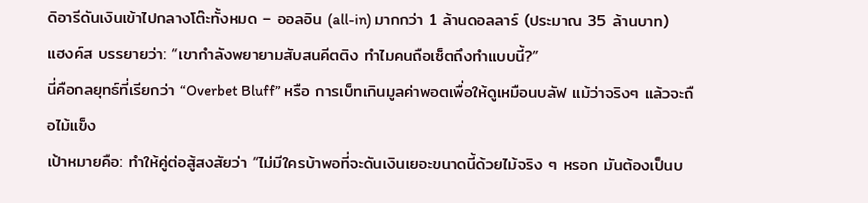ดิอารีดันเงินเข้าไปกลางโต๊ะทั้งหมด – ออลอิน (all-in) มากกว่า 1 ล้านดอลลาร์ (ประมาณ 35 ล้านบาท)
แฮงค์ส บรรยายว่า: “เขากำลังพยายามสับสนคีตติง ทำไมคนถือเซ็ตถึงทำแบบนี้?”
นี่คือกลยุทธ์ที่เรียกว่า “Overbet Bluff” หรือ การเบ็ทเกินมูลค่าพอตเพื่อให้ดูเหมือนบลัฟ แม้ว่าจริงๆ แล้วจะถือไม้แข็ง
เป้าหมายคือ: ทำให้คู่ต่อสู้สงสัยว่า “ไม่มีใครบ้าพอที่จะดันเงินเยอะขนาดนี้ด้วยไม้จริง ๆ หรอก มันต้องเป็นบ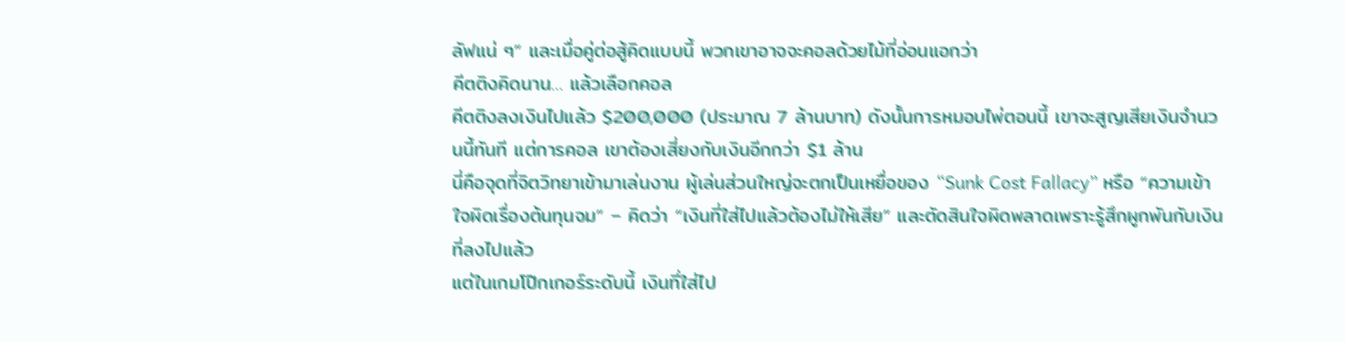ลัฟแน่ ๆ” และเมื่อคู่ต่อสู้คิดแบบนี้ พวกเขาอาจจะคอลด้วยไม้ที่อ่อนแอกว่า
คีตติงคิดนาน… แล้วเลือกคอล
คีตติงลงเงินไปแล้ว $200,000 (ประมาณ 7 ล้านบาท) ดังนั้นการหมอบไพ่ตอนนี้ เขาจะสูญเสียเงินจำนวนนี้ทันที แต่การคอล เขาต้องเสี่ยงกับเงินอีกกว่า $1 ล้าน
นี่คือจุดที่จิตวิทยาเข้ามาเล่นงาน ผู้เล่นส่วนใหญ่จะตกเป็นเหยื่อของ “Sunk Cost Fallacy” หรือ “ความเข้าใจผิดเรื่องต้นทุนจม” – คิดว่า “เงินที่ใส่ไปแล้วต้องไม่ให้เสีย” และตัดสินใจผิดพลาดเพราะรู้สึกผูกพันกับเงินที่ลงไปแล้ว
แต่ในเกมโป๊กเกอร์ระดับนี้ เงินที่ใส่ไป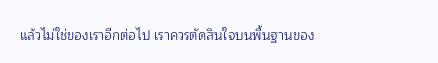แล้วไม่ใช่ของเราอีกต่อไป เราควรตัดสินใจบนพื้นฐานของ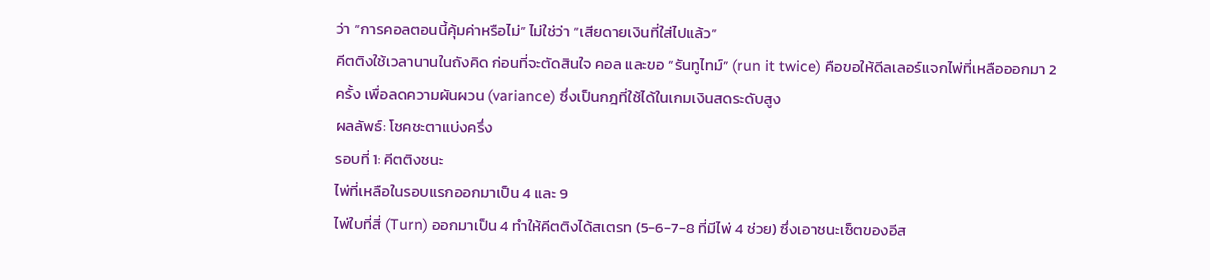ว่า “การคอลตอนนี้คุ้มค่าหรือไม่” ไม่ใช่ว่า “เสียดายเงินที่ใส่ไปแล้ว”
คีตติงใช้เวลานานในถังคิด ก่อนที่จะตัดสินใจ คอล และขอ “รันทูไทม์” (run it twice) คือขอให้ดีลเลอร์แจกไพ่ที่เหลือออกมา 2 ครั้ง เพื่อลดความผันผวน (variance) ซึ่งเป็นกฎที่ใช้ได้ในเกมเงินสดระดับสูง
ผลลัพธ์: โชคชะตาแบ่งครึ่ง
รอบที่ 1: คีตติงชนะ
ไพ่ที่เหลือในรอบแรกออกมาเป็น 4 และ 9
ไพ่ใบที่สี่ (Turn) ออกมาเป็น 4 ทำให้คีตติงได้สเตรท (5-6-7-8 ที่มีไพ่ 4 ช่วย) ซึ่งเอาชนะเซ็ตของอีส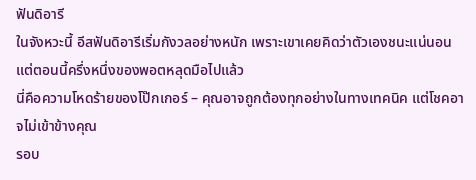ฟันดิอารี
ในจังหวะนี้ อีสฟันดิอารีเริ่มกังวลอย่างหนัก เพราะเขาเคยคิดว่าตัวเองชนะแน่นอน แต่ตอนนี้ครึ่งหนึ่งของพอตหลุดมือไปแล้ว
นี่คือความโหดร้ายของโป๊กเกอร์ – คุณอาจถูกต้องทุกอย่างในทางเทคนิค แต่โชคอาจไม่เข้าข้างคุณ
รอบ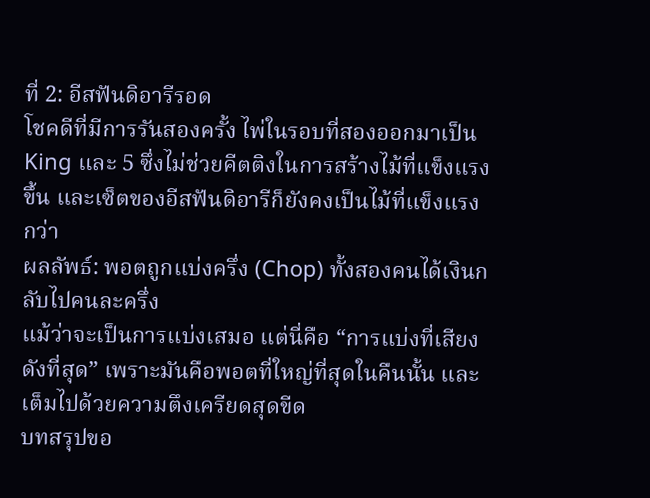ที่ 2: อีสฟันดิอารีรอด
โชคดีที่มีการรันสองครั้ง ไพ่ในรอบที่สองออกมาเป็น King และ 5 ซึ่งไม่ช่วยคีตติงในการสร้างไม้ที่แข็งแรงขึ้น และเซ็ตของอีสฟันดิอารีก็ยังคงเป็นไม้ที่แข็งแรงกว่า
ผลลัพธ์: พอตถูกแบ่งครึ่ง (Chop) ทั้งสองคนได้เงินกลับไปคนละครึ่ง
แม้ว่าจะเป็นการแบ่งเสมอ แต่นี่คือ “การแบ่งที่เสียงดังที่สุด” เพราะมันคือพอตที่ใหญ่ที่สุดในคืนนั้น และเต็มไปด้วยความตึงเครียดสุดขีด
บทสรุปขอ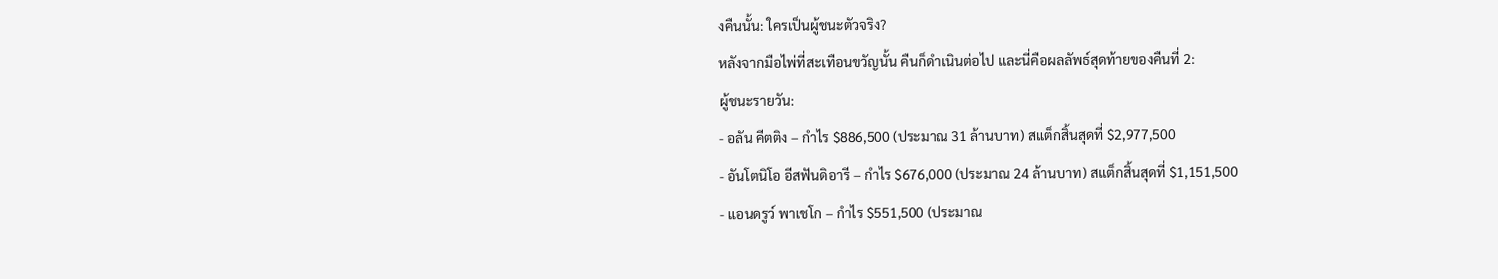งคืนนั้น: ใครเป็นผู้ชนะตัวจริง?
หลังจากมือไพ่ที่สะเทือนขวัญนั้น คืนก็ดำเนินต่อไป และนี่คือผลลัพธ์สุดท้ายของคืนที่ 2:
ผู้ชนะรายวัน:
- อลัน คีตติง – กำไร $886,500 (ประมาณ 31 ล้านบาท) สแต็กสิ้นสุดที่ $2,977,500
- อันโตนิโอ อีสฟันดิอารี – กำไร $676,000 (ประมาณ 24 ล้านบาท) สแต็กสิ้นสุดที่ $1,151,500
- แอนดรูว์ พาเชโก – กำไร $551,500 (ประมาณ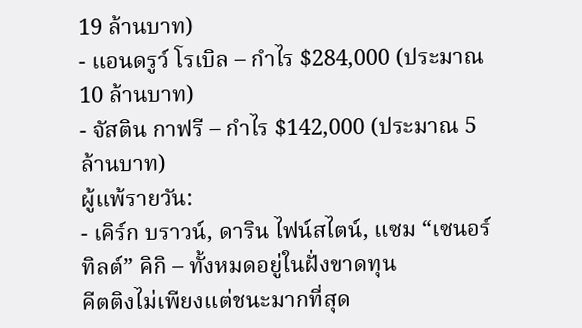19 ล้านบาท)
- แอนดรูว์ โรเบิล – กำไร $284,000 (ประมาณ 10 ล้านบาท)
- จัสติน กาฟรี – กำไร $142,000 (ประมาณ 5 ล้านบาท)
ผู้แพ้รายวัน:
- เคิร์ก บราวน์, ดาริน ไฟน์สไตน์, แซม “เซนอร์ ทิลต์” คิกิ – ทั้งหมดอยู่ในฝั่งขาดทุน
คีตติงไม่เพียงแต่ชนะมากที่สุด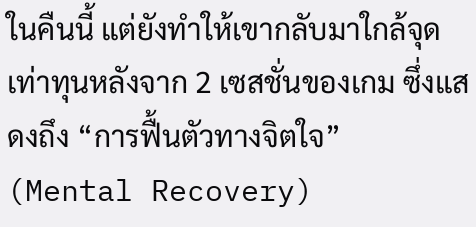ในคืนนี้ แต่ยังทำให้เขากลับมาใกล้จุดเท่าทุนหลังจาก 2 เซสชั่นของเกม ซึ่งแสดงถึง “การฟื้นตัวทางจิตใจ” (Mental Recovery)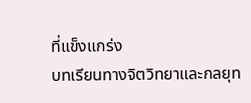ที่แข็งแกร่ง
บทเรียนทางจิตวิทยาและกลยุท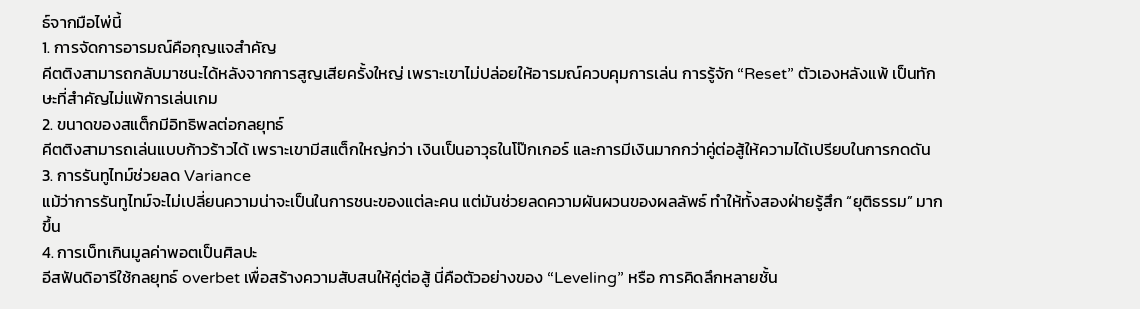ธ์จากมือไพ่นี้
1. การจัดการอารมณ์คือกุญแจสำคัญ
คีตติงสามารถกลับมาชนะได้หลังจากการสูญเสียครั้งใหญ่ เพราะเขาไม่ปล่อยให้อารมณ์ควบคุมการเล่น การรู้จัก “Reset” ตัวเองหลังแพ้ เป็นทักษะที่สำคัญไม่แพ้การเล่นเกม
2. ขนาดของสแต็กมีอิทธิพลต่อกลยุทธ์
คีตติงสามารถเล่นแบบก้าวร้าวได้ เพราะเขามีสแต็กใหญ่กว่า เงินเป็นอาวุธในโป๊กเกอร์ และการมีเงินมากกว่าคู่ต่อสู้ให้ความได้เปรียบในการกดดัน
3. การรันทูไทม์ช่วยลด Variance
แม้ว่าการรันทูไทม์จะไม่เปลี่ยนความน่าจะเป็นในการชนะของแต่ละคน แต่มันช่วยลดความผันผวนของผลลัพธ์ ทำให้ทั้งสองฝ่ายรู้สึก “ยุติธรรม” มากขึ้น
4. การเบ็ทเกินมูลค่าพอตเป็นศิลปะ
อีสฟันดิอารีใช้กลยุทธ์ overbet เพื่อสร้างความสับสนให้คู่ต่อสู้ นี่คือตัวอย่างของ “Leveling” หรือ การคิดลึกหลายชั้น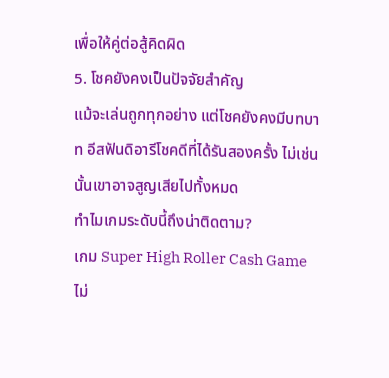เพื่อให้คู่ต่อสู้คิดผิด
5. โชคยังคงเป็นปัจจัยสำคัญ
แม้จะเล่นถูกทุกอย่าง แต่โชคยังคงมีบทบาท อีสฟันดิอารีโชคดีที่ได้รันสองครั้ง ไม่เช่นนั้นเขาอาจสูญเสียไปทั้งหมด
ทำไมเกมระดับนี้ถึงน่าติดตาม?
เกม Super High Roller Cash Game ไม่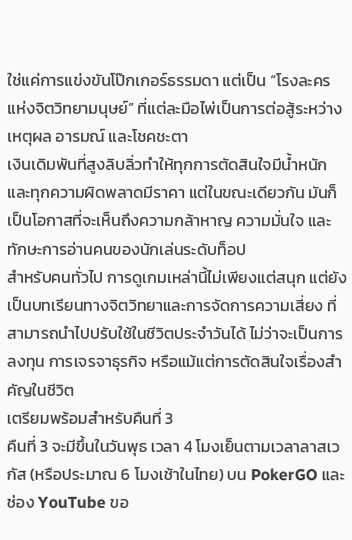ใช่แค่การแข่งขันโป๊กเกอร์ธรรมดา แต่เป็น “โรงละครแห่งจิตวิทยามนุษย์” ที่แต่ละมือไพ่เป็นการต่อสู้ระหว่างเหตุผล อารมณ์ และโชคชะตา
เงินเดิมพันที่สูงลิบลิ่วทำให้ทุกการตัดสินใจมีน้ำหนัก และทุกความผิดพลาดมีราคา แต่ในขณะเดียวกัน มันก็เป็นโอกาสที่จะเห็นถึงความกล้าหาญ ความมั่นใจ และทักษะการอ่านคนของนักเล่นระดับท็อป
สำหรับคนทั่วไป การดูเกมเหล่านี้ไม่เพียงแต่สนุก แต่ยังเป็นบทเรียนทางจิตวิทยาและการจัดการความเสี่ยง ที่สามารถนำไปปรับใช้ในชีวิตประจำวันได้ ไม่ว่าจะเป็นการลงทุน การเจรจาธุรกิจ หรือแม้แต่การตัดสินใจเรื่องสำคัญในชีวิต
เตรียมพร้อมสำหรับคืนที่ 3
คืนที่ 3 จะมีขึ้นในวันพุธ เวลา 4 โมงเย็นตามเวลาลาสเวกัส (หรือประมาณ 6 โมงเช้าในไทย) บน PokerGO และช่อง YouTube ขอ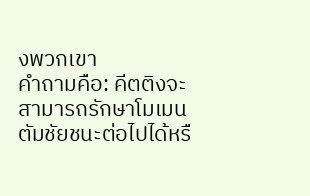งพวกเขา
คำถามคือ: คีตติงจะสามารถรักษาโมเมนตัมชัยชนะต่อไปได้หรื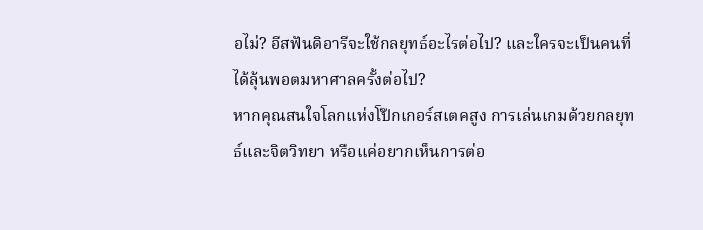อไม่? อีสฟันดิอารีจะใช้กลยุทธ์อะไรต่อไป? และใครจะเป็นคนที่ได้ลุ้นพอตมหาศาลครั้งต่อไป?
หากคุณสนใจโลกแห่งโป๊กเกอร์สเตคสูง การเล่นเกมด้วยกลยุทธ์และจิตวิทยา หรือแค่อยากเห็นการต่อ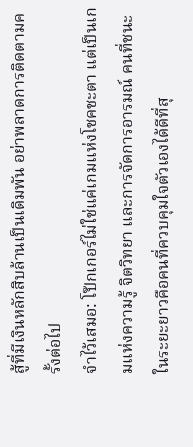สู้ที่มีเงินหลักสิบล้านเป็นเดิมพัน อย่าพลาดการติดตามครั้งต่อไป
จำไว้เสมอ: โป๊กเกอร์ไม่ใช่แค่เกมแห่งโชคชะตา แต่เป็นเกมแห่งความรู้ จิตวิทยา และการจัดการอารมณ์ คนที่ชนะในระยะยาวคือคนที่ควบคุมใจตัวเองได้ดีที่สุ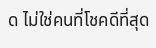ด ไม่ใช่คนที่โชคดีที่สุด